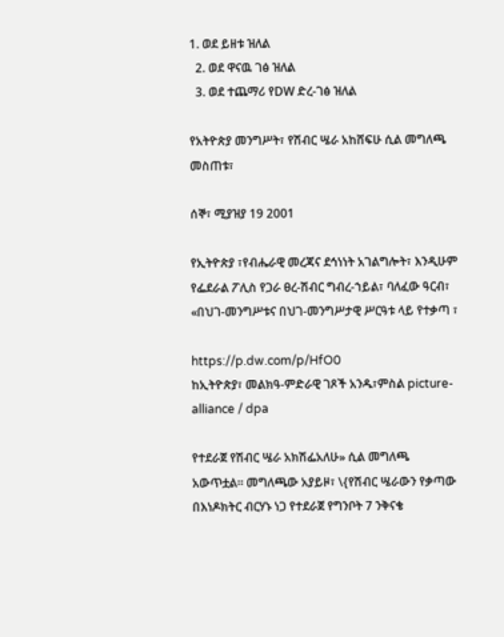1. ወደ ይዘቱ ዝለል
  2. ወደ ዋናዉ ገፅ ዝለል
  3. ወደ ተጨማሪ የDW ድረ-ገፅ ዝለል

የአትዮጵያ መንግሥት፣ የሽብር ሤራ አከሸፍሁ ሲል መግለጫ መስጠቱ፣

ሰኞ፣ ሚያዝያ 19 2001

የኢትዮጵያ ፣የብሔራዊ መረጃና ደኅነነት አገልግሎት፣ እንዲሁም የፌደራል ፖሊስ የጋራ ፀረ-ሽብር ግብረ-ኀይል፣ ባለፈው ዓርብ፣ «በህገ-መንግሥቱና በህገ-መንግሥታዊ ሥርዓቱ ላይ የተቃጣ ፣

https://p.dw.com/p/HfO0
ከኢትዮጵያ፣ መልክዓ-ምድራዊ ገጾች አንዱ፣ምስል picture-alliance / dpa

የተደራጀ የሽብር ሤራ አክሽፌአለሁ» ሲል መግለጫ አውጥቷል። መግለጫው አያይዞ፣ \{የሽብር ሤራውን የቃጣው በእነዶክትር ብርሃኑ ነጋ የተደራጀ የግንቦት 7 ንቅናቄ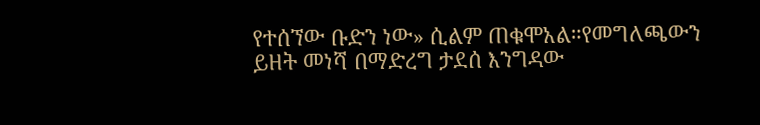የተሰኘው ቡድን ነው» ሲልም ጠቁሞአል።የመግለጫውን ይዘት መነሻ በማድረግ ታደሰ እንግዳው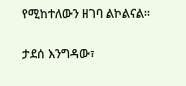የሚከተለውን ዘገባ ልኮልናል።

ታደሰ እንግዳው፣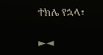ተክሌ የኋላ፣

►◄